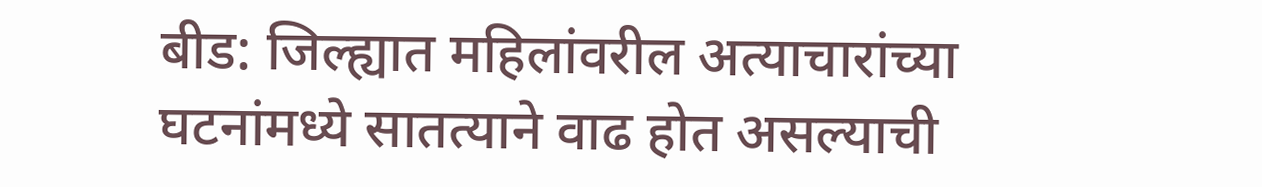बीड: जिल्ह्यात महिलांवरील अत्याचारांच्या घटनांमध्ये सातत्याने वाढ होत असल्याची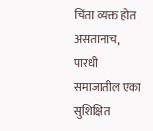चिंता व्यक्त होत असतानाच, पारधी समाजातील एका सुशिक्षित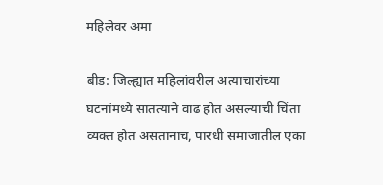महिलेवर अमा

बीड: जिल्ह्यात महिलांवरील अत्याचारांच्या घटनांमध्ये सातत्याने वाढ होत असल्याची चिंता व्यक्त होत असतानाच, पारधी समाजातील एका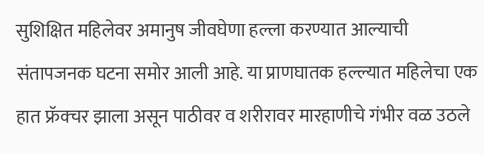सुशिक्षित महिलेवर अमानुष जीवघेणा हल्ला करण्यात आल्याची संतापजनक घटना समोर आली आहे. या प्राणघातक हल्ल्यात महिलेचा एक हात फ्रॅक्चर झाला असून पाठीवर व शरीरावर मारहाणीचे गंभीर वळ उठले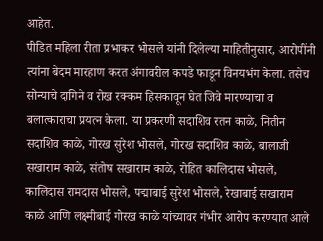आहेत.
पीडित महिला रीता प्रभाकर भोसले यांनी दिलेल्या माहितीनुसार, आरोपींनी त्यांना बेदम मारहाण करत अंगावरील कपडे फाडून विनयभंग केला. तसेच सोन्याचे दागिने व रोख रक्कम हिसकावून घेत जिवे मारण्याचा व बलात्काराचा प्रयत्न केला. या प्रकरणी सदाशिव रतन काळे, नितीन सदाशिव काळे, गोरख सुरेश भोसले, गोरख सदाशिव काळे, बालाजी सखाराम काळे, संतोष सखाराम काळे, रोहित कालिदास भोसले, कालिदास रामदास भोसले, पद्माबाई सुरेश भोसले, रेखाबाई सखाराम काळे आणि लक्ष्मीबाई गोरख काळे यांच्यावर गंभीर आरोप करण्यात आले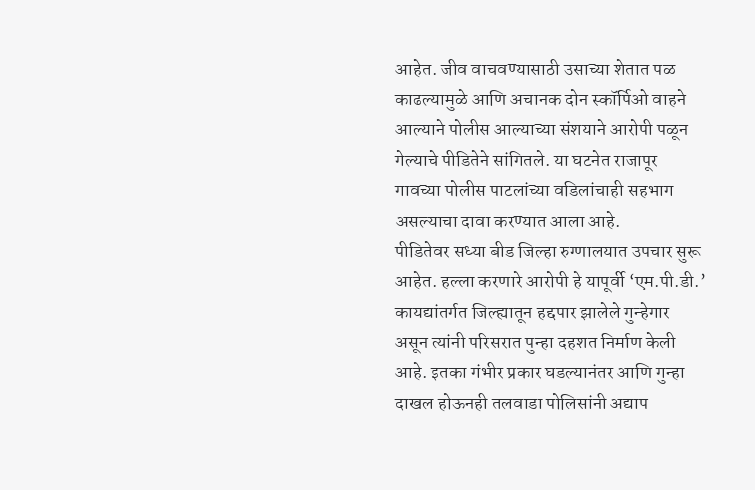आहेत. जीव वाचवण्यासाठी उसाच्या शेतात पळ काढल्यामुळे आणि अचानक दोन स्कॉर्पिओ वाहने आल्याने पोलीस आल्याच्या संशयाने आरोपी पळून गेल्याचे पीडितेने सांगितले. या घटनेत राजापूर गावच्या पोलीस पाटलांच्या वडिलांचाही सहभाग असल्याचा दावा करण्यात आला आहे.
पीडितेवर सध्या बीड जिल्हा रुग्णालयात उपचार सुरू आहेत. हल्ला करणारे आरोपी हे यापूर्वी ‘एम.पी.डी.’ कायद्यांतर्गत जिल्ह्यातून हद्दपार झालेले गुन्हेगार असून त्यांनी परिसरात पुन्हा दहशत निर्माण केली आहे. इतका गंभीर प्रकार घडल्यानंतर आणि गुन्हा दाखल होऊनही तलवाडा पोलिसांनी अद्याप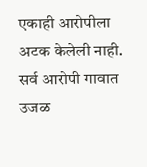एकाही आरोपीला अटक केलेली नाही. सर्व आरोपी गावात उजळ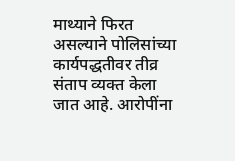माथ्याने फिरत असल्याने पोलिसांच्या कार्यपद्धतीवर तीव्र संताप व्यक्त केला जात आहे. आरोपींना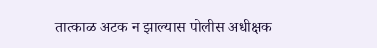तात्काळ अटक न झाल्यास पोलीस अधीक्षक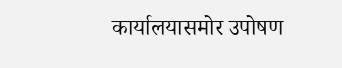कार्यालयासमोर उपोषण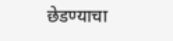छेडण्याचा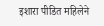इशारा पीडित महिलेने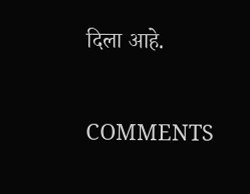दिला आहे.

COMMENTS